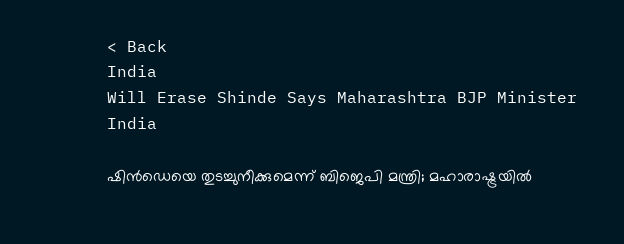< Back
India
Will Erase Shinde Says Maharashtra BJP Minister
India

ഷിൻഡെയെ തുടച്ചുനീക്കുമെന്ന് ബിജെപി മന്ത്രി; മഹാരാഷ്ട്രയിൽ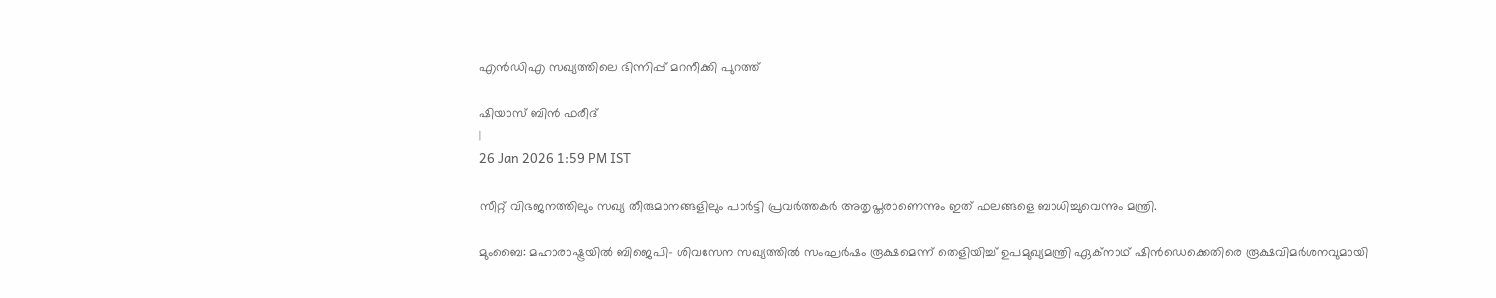എൻഡിഎ സഖ്യത്തിലെ ഭിന്നിപ്പ് മറനീക്കി പുറത്ത്

ഷിയാസ് ബിന്‍ ഫരീദ്
|
26 Jan 2026 1:59 PM IST

സീറ്റ് വിഭജനത്തിലും സഖ്യ തീരുമാനങ്ങളിലും പാർട്ടി പ്രവർത്തകർ അതൃപ്തരാണെന്നും ഇത് ഫലങ്ങളെ ബാധിച്ചുവെന്നും മന്ത്രി.

മുംബൈ: മഹാരാഷ്ട്രയിൽ ബിജെപി- ശിവസേന സഖ്യത്തിൽ സംഘർഷം രൂക്ഷമെന്ന് തെളിയിച്ച് ഉപമുഖ്യമന്ത്രി ഏക്നാഥ് ഷിൻഡെക്കെതിരെ രൂക്ഷവിമർശനവുമായി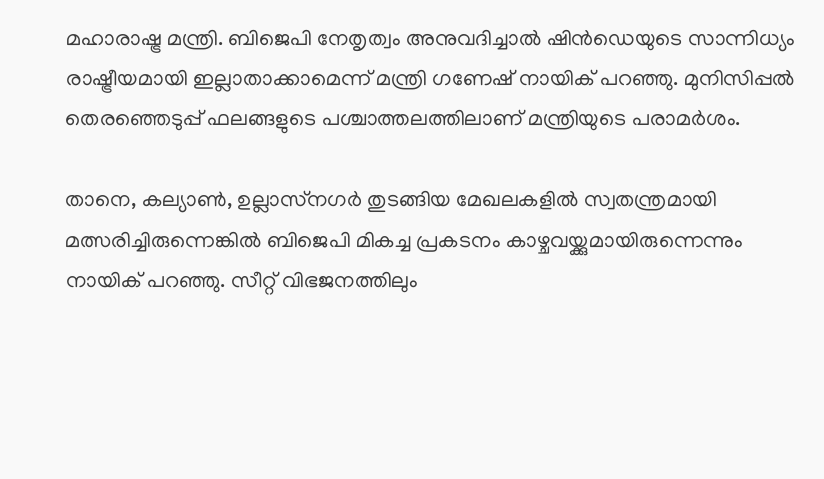മഹാരാഷ്ട്ര മന്ത്രി. ബിജെപി നേതൃത്വം അനുവദിച്ചാൽ ഷിൻഡെയുടെ സാന്നിധ്യം രാഷ്ട്രീയമായി ഇല്ലാതാക്കാമെന്ന് മന്ത്രി ഗണേഷ് നായിക് പറഞ്ഞു. മുനിസിപ്പൽ തെരഞ്ഞെടുപ്പ് ഫലങ്ങളുടെ പശ്ചാത്തലത്തിലാണ് മന്ത്രിയുടെ പരാമർശം.

താനെ, കല്യാൺ, ഉല്ലാസ്‌നഗർ തുടങ്ങിയ മേഖലകളിൽ സ്വതന്ത്രമായി മത്സരിച്ചിരുന്നെങ്കിൽ ബിജെപി മികച്ച പ്രകടനം കാഴ്ചവയ്ക്കുമായിരുന്നെന്നും നായിക് പറഞ്ഞു. സീറ്റ് വിഭജനത്തിലും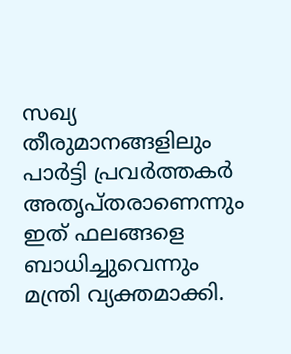സഖ്യ തീരുമാനങ്ങളിലും പാർട്ടി പ്രവർത്തകർ അതൃപ്തരാണെന്നും ഇത് ഫലങ്ങളെ ബാധിച്ചുവെന്നും മന്ത്രി വ്യക്തമാക്കി.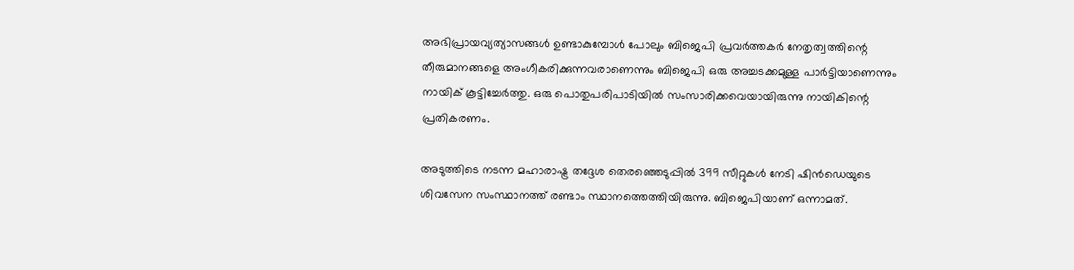അഭിപ്രായവ്യത്യാസങ്ങൾ ഉണ്ടാകുമ്പോൾ പോലും ബിജെപി പ്രവർത്തകർ നേതൃത്വത്തിന്റെ തീരുമാനങ്ങളെ അംഗീകരിക്കുന്നവരാണെന്നും ബിജെപി ഒരു അച്ചടക്കമുള്ള പാർട്ടിയാണെന്നും നായിക് കൂട്ടിച്ചേർത്തു. ഒരു പൊതുപരിപാടിയിൽ സംസാരിക്കവെയായിരുന്നു നായികിന്റെ പ്രതികരണം.

അടുത്തിടെ നടന്ന മഹാരാഷ്ട്ര തദ്ദേശ തെരഞ്ഞെടുപ്പിൽ 399 സീറ്റുകൾ നേടി ഷിൻഡെയുടെ ശിവസേന സംസ്ഥാനത്ത് രണ്ടാം സ്ഥാനത്തെത്തിയിരുന്നു. ബിജെപിയാണ് ഒന്നാമത്.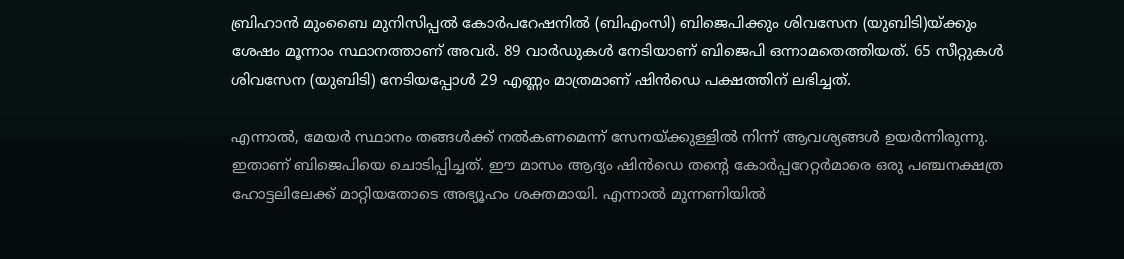ബ്രിഹാൻ മുംബൈ മുനിസിപ്പൽ കോർപറേഷനിൽ (ബിഎംസി) ബിജെപിക്കും ശിവസേന (യുബിടി)യ്ക്കും ശേഷം മൂന്നാം സ്ഥാനത്താണ് അവർ. 89 വാർഡുകൾ നേടിയാണ് ബിജെപി ഒന്നാമതെത്തിയത്. 65 സീറ്റുകൾ ശിവസേന (യുബിടി) നേടിയപ്പോൾ 29 എണ്ണം മാത്രമാണ് ഷിൻഡെ പക്ഷത്തിന് ലഭിച്ചത്.

എന്നാൽ, മേയർ സ്ഥാനം തങ്ങൾക്ക് നൽകണമെന്ന് സേനയ്ക്കുള്ളിൽ നിന്ന് ആവശ്യങ്ങൾ ഉയർന്നിരുന്നു. ഇതാണ് ബിജെപിയെ ചൊടിപ്പിച്ചത്. ഈ മാസം ആദ്യം ഷിൻഡെ തന്റെ കോർപ്പറേറ്റർമാരെ ഒരു പഞ്ചനക്ഷത്ര ഹോട്ടലിലേക്ക് മാറ്റിയതോടെ അഭ്യൂഹം ശക്തമായി. എന്നാൽ മുന്നണിയിൽ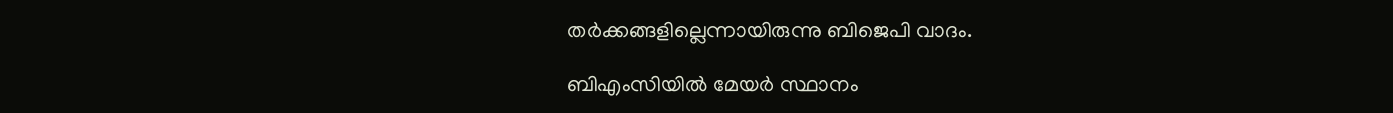തർക്കങ്ങളില്ലെന്നായിരുന്നു ബിജെപി വാദം.

ബിഎംസിയിൽ മേയർ സ്ഥാനം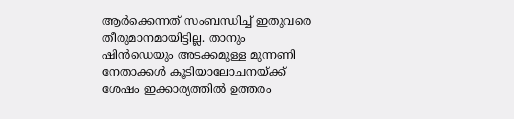ആർക്കെന്നത് സംബന്ധിച്ച് ഇതുവരെ തീരുമാനമായിട്ടില്ല. താനും ഷിൻഡെയും അടക്കമുള്ള മുന്നണി നേതാക്കൾ കൂടിയാലോചനയ്ക്ക് ശേഷം ഇക്കാര്യത്തിൽ ഉത്തരം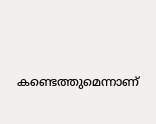കണ്ടെത്തുമെന്നാണ്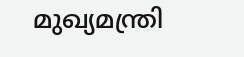മുഖ്യമന്ത്രി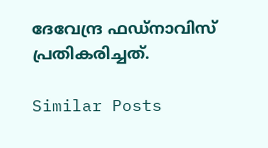ദേവേന്ദ്ര ഫഡ്നാവിസ് പ്രതികരിച്ചത്.

Similar Posts